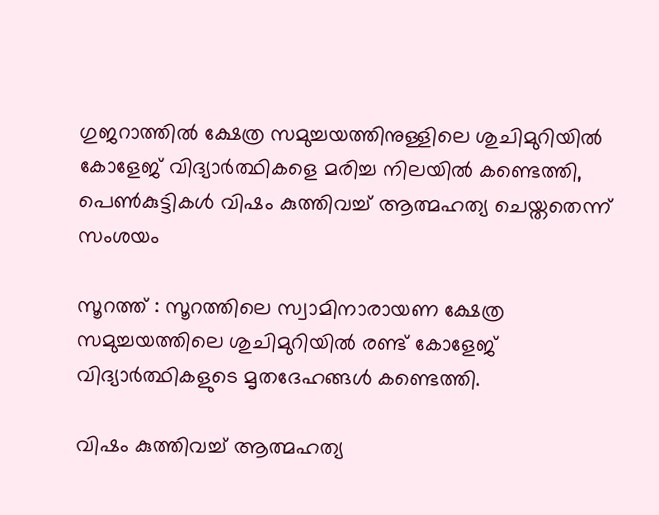ഗുജറാത്തില്‍ ക്ഷേത്ര സമുച്ചയത്തിനുള്ളിലെ ശുചിമുറിയില്‍ കോളേജ് വിദ്യാര്‍ത്ഥികളെ മരിച്ച നിലയില്‍ കണ്ടെത്തി, പെണ്‍കുട്ടികള്‍ വിഷം കുത്തിവച്ച്‌ ആത്മഹത്യ ചെയ്തതെന്ന് സംശയം

സൂറത്ത് : സൂറത്തിലെ സ്വാമിനാരായണ ക്ഷേത്ര സമുച്ചയത്തിലെ ശുചിമുറിയില്‍ രണ്ട് കോളേജ് വിദ്യാർത്ഥികളുടെ മൃതദേഹങ്ങള്‍ കണ്ടെത്തി.

വിഷം കുത്തിവച്ച്‌ ആത്മഹത്യ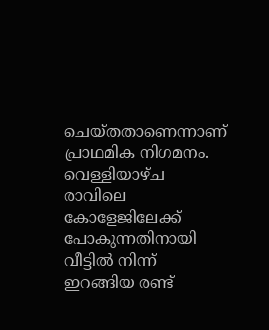ചെയ്തതാണെന്നാണ് പ്രാഥമിക നിഗമനം. വെള്ളിയാഴ്ച രാവിലെ കോളേജിലേക്ക് പോകുന്നതിനായി വീട്ടില്‍ നിന്ന് ഇറങ്ങിയ രണ്ട്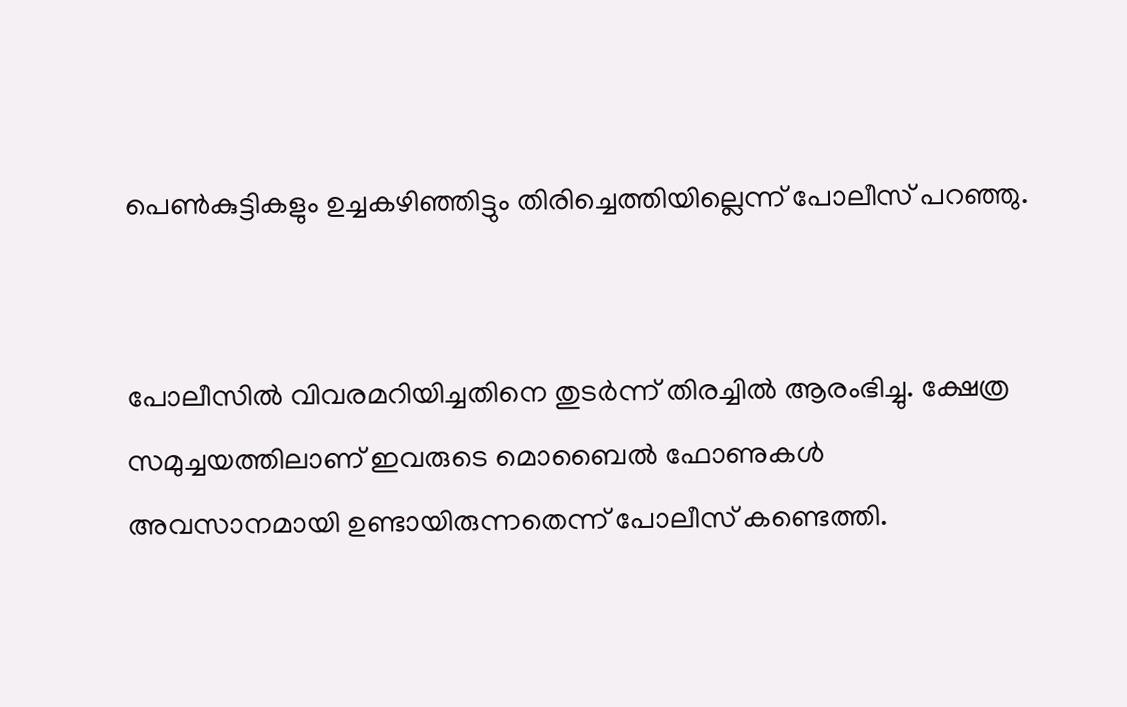പെണ്‍കുട്ടികളും ഉച്ചകഴിഞ്ഞിട്ടും തിരിച്ചെത്തിയില്ലെന്ന് പോലീസ് പറഞ്ഞു.


പോലീസില്‍ വിവരമറിയിച്ചതിനെ തുടർന്ന് തിരച്ചില്‍ ആരംഭിച്ചു. ക്ഷേത്ര സമുച്ചയത്തിലാണ് ഇവരുടെ മൊബൈല്‍ ഫോണുകള്‍ അവസാനമായി ഉണ്ടായിരുന്നതെന്ന് പോലീസ് കണ്ടെത്തി.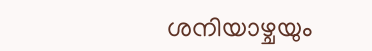ശനിയാഴ്ചയും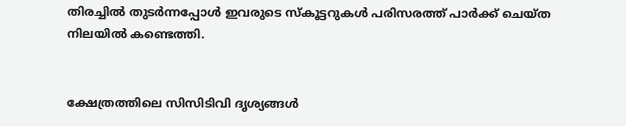തിരച്ചില്‍ തുടർന്നപ്പോള്‍ ഇവരുടെ സ്കൂട്ടറുകള്‍ പരിസരത്ത് പാർക്ക് ചെയ്ത നിലയില്‍ കണ്ടെത്തി.


ക്ഷേത്രത്തിലെ സിസിടിവി ദൃശ്യങ്ങള്‍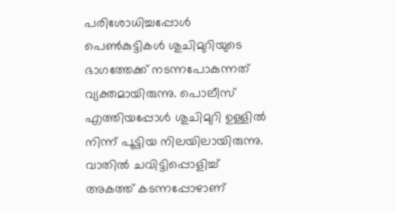പരിശോധിച്ചപ്പോള്‍ പെണ്‍കുട്ടികള്‍ ശുചിമുറിയുടെ ഭാഗത്തേക്ക് നടന്നപോകുന്നത് വ്യക്തമായിരുന്നു. പൊലീസ് എത്തിയപ്പോള്‍ ശുചിമുറി ഉള്ളില്‍ നിന്ന് പൂട്ടിയ നിലയിലായിരുന്നു. വാതില്‍ ചവിട്ടിപ്പൊളിച്ച്‌ അകത്ത് കടന്നപ്പോഴാണ്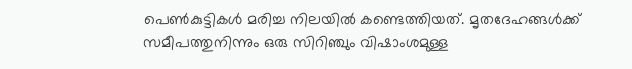പെണ്‍കുട്ടികള്‍ മരിച്ച നിലയില്‍ കണ്ടെത്തിയത്. മൃതദേഹങ്ങള്‍ക്ക് സമീപത്തുനിന്നും ഒരു സിറിഞ്ചും വിഷാംശമുള്ള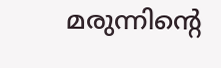മരുന്നിന്റെ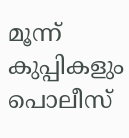മൂന്ന് കുപ്പികളും പൊലീസ്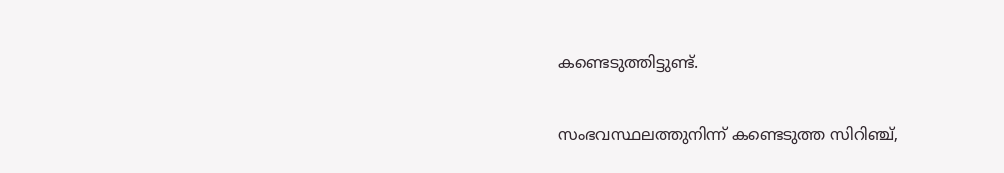കണ്ടെടുത്തിട്ടുണ്ട്.


സംഭവസ്ഥലത്തുനിന്ന് കണ്ടെടുത്ത സിറിഞ്ച്,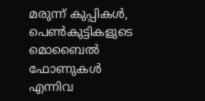മരുന്ന് കുപ്പികള്‍, പെണ്‍കുട്ടികളുടെ മൊബൈല്‍ ഫോണുകള്‍ എന്നിവ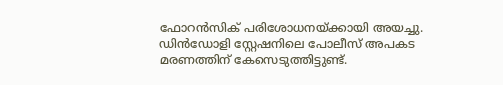ഫോറൻസിക് പരിശോധനയ്ക്കായി അയച്ചു. ഡിൻഡോളി സ്റ്റേഷനിലെ പോലീസ് അപകട മരണത്തിന് കേസെടുത്തിട്ടുണ്ട്.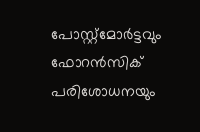പോസ്റ്റ്‌മോർട്ടവും ഫോറൻസിക് പരിശോധനയും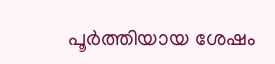പൂർത്തിയായ ശേഷം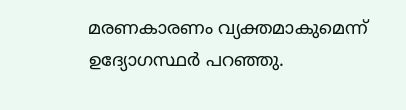മരണകാരണം വ്യക്തമാകുമെന്ന് ഉദ്യോഗസ്ഥർ പറഞ്ഞു.